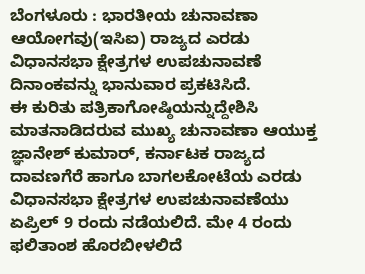ಬೆಂಗಳೂರು : ಭಾರತೀಯ ಚುನಾವಣಾ ಆಯೋಗವು(ಇಸಿಐ) ರಾಜ್ಯದ ಎರಡು ವಿಧಾನಸಭಾ ಕ್ಷೇತ್ರಗಳ ಉಪಚುನಾವಣೆ ದಿನಾಂಕವನ್ನು ಭಾನುವಾರ ಪ್ರಕಟಿಸಿದೆ.
ಈ ಕುರಿತು ಪತ್ರಿಕಾಗೋಷ್ಠಿಯನ್ನುದ್ದೇಶಿಸಿ ಮಾತನಾಡಿದರುವ ಮುಖ್ಯ ಚುನಾವಣಾ ಆಯುಕ್ತ ಜ್ಞಾನೇಶ್ ಕುಮಾರ್, ಕರ್ನಾಟಕ ರಾಜ್ಯದ ದಾವಣಗೆರೆ ಹಾಗೂ ಬಾಗಲಕೋಟೆಯ ಎರಡು ವಿಧಾನಸಭಾ ಕ್ಷೇತ್ರಗಳ ಉಪಚುನಾವಣೆಯು ಏಪ್ರಿಲ್ 9 ರಂದು ನಡೆಯಲಿದೆ. ಮೇ 4 ರಂದು ಫಲಿತಾಂಶ ಹೊರಬೀಳಲಿದೆ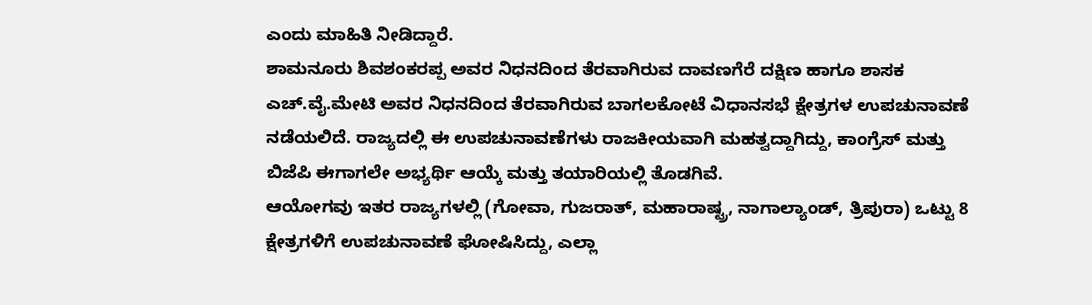ಎಂದು ಮಾಹಿತಿ ನೀಡಿದ್ದಾರೆ.
ಶಾಮನೂರು ಶಿವಶಂಕರಪ್ಪ ಅವರ ನಿಧನದಿಂದ ತೆರವಾಗಿರುವ ದಾವಣಗೆರೆ ದಕ್ಷಿಣ ಹಾಗೂ ಶಾಸಕ ಎಚ್.ವೈ.ಮೇಟಿ ಅವರ ನಿಧನದಿಂದ ತೆರವಾಗಿರುವ ಬಾಗಲಕೋಟೆ ವಿಧಾನಸಭೆ ಕ್ಷೇತ್ರಗಳ ಉಪಚುನಾವಣೆ ನಡೆಯಲಿದೆ. ರಾಜ್ಯದಲ್ಲಿ ಈ ಉಪಚುನಾವಣೆಗಳು ರಾಜಕೀಯವಾಗಿ ಮಹತ್ವದ್ದಾಗಿದ್ದು, ಕಾಂಗ್ರೆಸ್ ಮತ್ತು ಬಿಜೆಪಿ ಈಗಾಗಲೇ ಅಭ್ಯರ್ಥಿ ಆಯ್ಕೆ ಮತ್ತು ತಯಾರಿಯಲ್ಲಿ ತೊಡಗಿವೆ.
ಆಯೋಗವು ಇತರ ರಾಜ್ಯಗಳಲ್ಲಿ (ಗೋವಾ, ಗುಜರಾತ್, ಮಹಾರಾಷ್ಟ್ರ, ನಾಗಾಲ್ಯಾಂಡ್, ತ್ರಿಪುರಾ) ಒಟ್ಟು 8 ಕ್ಷೇತ್ರಗಳಿಗೆ ಉಪಚುನಾವಣೆ ಘೋಷಿಸಿದ್ದು, ಎಲ್ಲಾ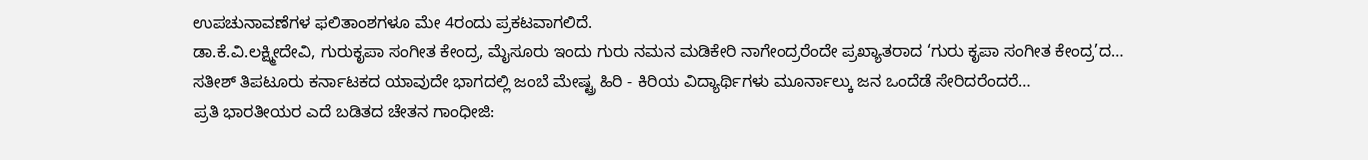ಉಪಚುನಾವಣೆಗಳ ಫಲಿತಾಂಶಗಳೂ ಮೇ 4ರಂದು ಪ್ರಕಟವಾಗಲಿದೆ.
ಡಾ.ಕೆ.ವಿ.ಲಕ್ಷ್ಮೀದೇವಿ, ಗುರುಕೃಪಾ ಸಂಗೀತ ಕೇಂದ್ರ, ಮೈಸೂರು ಇಂದು ಗುರು ನಮನ ಮಡಿಕೇರಿ ನಾಗೇಂದ್ರರೆಂದೇ ಪ್ರಖ್ಯಾತರಾದ ‘ಗುರು ಕೃಪಾ ಸಂಗೀತ ಕೇಂದ್ರ’ದ…
ಸತೀಶ್ ತಿಪಟೂರು ಕರ್ನಾಟಕದ ಯಾವುದೇ ಭಾಗದಲ್ಲಿ ಜಂಬೆ ಮೇಷ್ಟ್ರ ಹಿರಿ - ಕಿರಿಯ ವಿದ್ಯಾರ್ಥಿಗಳು ಮೂರ್ನಾಲ್ಕು ಜನ ಒಂದೆಡೆ ಸೇರಿದರೆಂದರೆ…
ಪ್ರತಿ ಭಾರತೀಯರ ಎದೆ ಬಡಿತದ ಚೇತನ ಗಾಂಧೀಜಿ: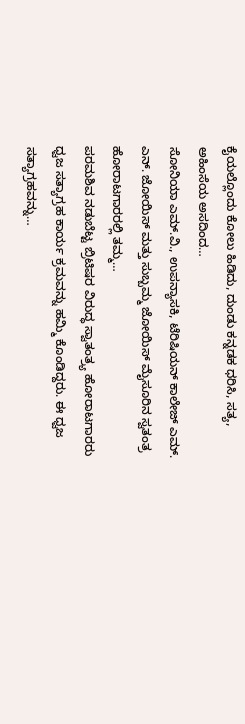ಕೈಯಲ್ಲೊಂದು ಕೋಲು ಹಿಡಿದು, ದುಂಡು ಕನ್ನಡಕ ಧರಿಸಿ, ಸತ್ಯ, ಅಹಿಂಸೆಯ ಅಸದಿಂದ…
ಸೋನಿಯಾ ಎಮ್.ವಿ., ಉಪನ್ಯಾಸಕಿ, ಟೆರಿಷಿಯನ್ ಕಾಲೇಜ್ ಎಮ್. ಎನ್. ಜೋಯಿಸ್ ಮತ್ತು ಸುಬ್ಬಮ್ಮ ಜೋಯಿಸ್ ಮೈಸೂರಿನ ಸ್ವತಂತ್ರ ಹೋರಾಟಗಾರರಲ್ಲಿ ತಮ್ಮ…
ಪರಮಶಿವ ನಡುಬೆಟ್ಟ ಬ್ರಿಟಿಷರ ವಿರುದ್ಧ ಸ್ವಾತಂತ್ರ್ಯ ಹೋರಾಟಗಾರರು ಧ್ವಜ ಸತ್ಯಾಗ್ರಹ ಕಾರ್ಯ ಕ್ರಮವನ್ನು ಹಮ್ಮಿ ಕೊಂಡಿದ್ದರು. ಈ ಧ್ವಜ ಸತ್ಯಾಗ್ರಹವನ್ನು…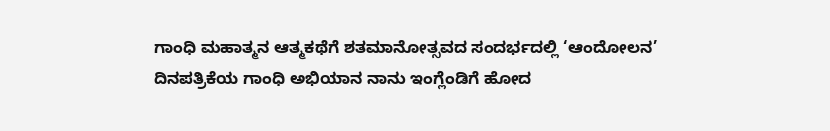ಗಾಂಧಿ ಮಹಾತ್ಮನ ಆತ್ಮಕಥೆಗೆ ಶತಮಾನೋತ್ಸವದ ಸಂದರ್ಭದಲ್ಲಿ ‘ಆಂದೋಲನ’ ದಿನಪತ್ರಿಕೆಯ ಗಾಂಧಿ ಅಭಿಯಾನ ನಾನು ಇಂಗ್ಲೆಂಡಿಗೆ ಹೋದ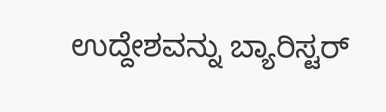ಉದ್ದೇಶವನ್ನು ಬ್ಯಾರಿಸ್ಟರ್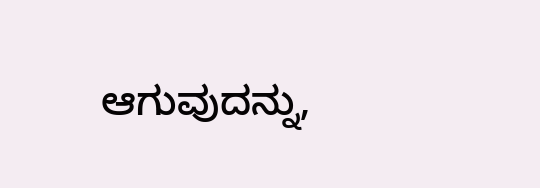ಆಗುವುದನ್ನು,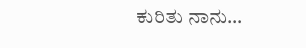ಕುರಿತು ನಾನು…